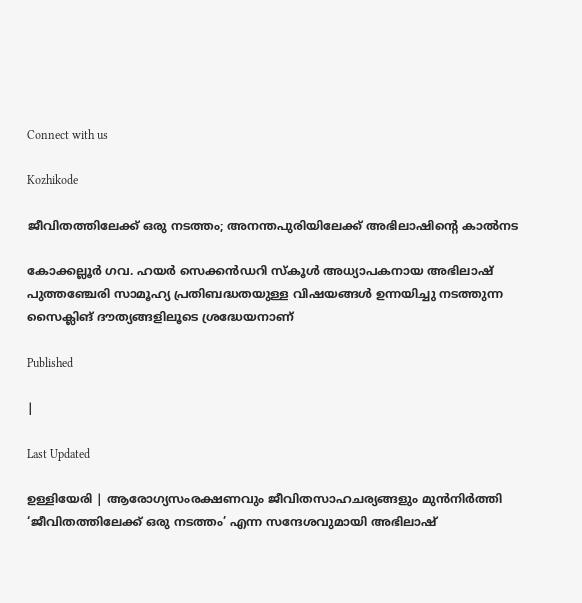Connect with us

Kozhikode

ജീവിതത്തിലേക്ക് ഒരു നടത്തം; അനന്തപുരിയിലേക്ക് അഭിലാഷിന്റെ കാല്‍നട

കോക്കല്ലൂര്‍ ഗവ. ഹയര്‍ സെക്കന്‍ഡറി സ്‌കൂള്‍ അധ്യാപകനായ അഭിലാഷ് പുത്തഞ്ചേരി സാമൂഹ്യ പ്രതിബദ്ധതയുള്ള വിഷയങ്ങള്‍ ഉന്നയിച്ചു നടത്തുന്ന സൈക്ലിങ് ദൗത്യങ്ങളിലൂടെ ശ്രദ്ധേയനാണ്

Published

|

Last Updated

ഉള്ളിയേരി | ആരോഗ്യസംരക്ഷണവും ജീവിതസാഹചര്യങ്ങളും മുന്‍നിര്‍ത്തി ‘ജീവിതത്തിലേക്ക് ഒരു നടത്തം’ എന്ന സന്ദേശവുമായി അഭിലാഷ്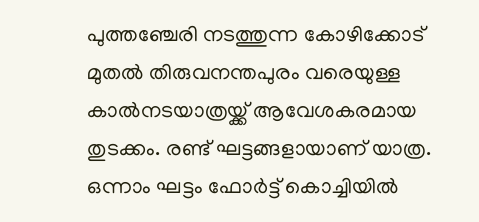പുത്തഞ്ചേരി നടത്തുന്ന കോഴിക്കോട് മുതല്‍ തിരുവനന്തപുരം വരെയുള്ള കാല്‍നടയാത്രയ്ക്ക് ആവേശകരമായ തുടക്കം. രണ്ട് ഘട്ടങ്ങളായാണ് യാത്ര. ഒന്നാം ഘട്ടം ഫോര്‍ട്ട് കൊച്ചിയില്‍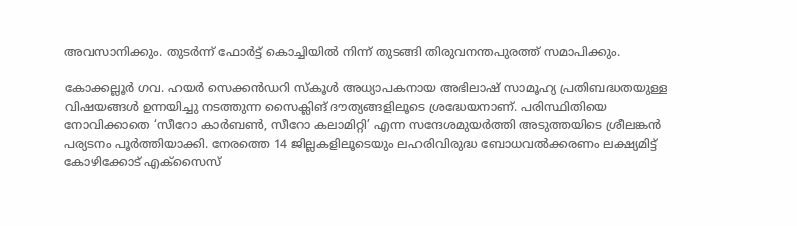അവസാനിക്കും. തുടര്‍ന്ന് ഫോര്‍ട്ട് കൊച്ചിയില്‍ നിന്ന് തുടങ്ങി തിരുവനന്തപുരത്ത് സമാപിക്കും.

കോക്കല്ലൂര്‍ ഗവ. ഹയര്‍ സെക്കന്‍ഡറി സ്‌കൂള്‍ അധ്യാപകനായ അഭിലാഷ് സാമൂഹ്യ പ്രതിബദ്ധതയുള്ള വിഷയങ്ങള്‍ ഉന്നയിച്ചു നടത്തുന്ന സൈക്ലിങ് ദൗത്യങ്ങളിലൂടെ ശ്രദ്ധേയനാണ്. പരിസ്ഥിതിയെ നോവിക്കാതെ ‘സീറോ കാര്‍ബണ്‍, സീറോ കലാമിറ്റി’ എന്ന സന്ദേശമുയര്‍ത്തി അടുത്തയിടെ ശ്രീലങ്കന്‍ പര്യടനം പൂര്‍ത്തിയാക്കി. നേരത്തെ 14 ജില്ലകളിലൂടെയും ലഹരിവിരുദ്ധ ബോധവല്‍ക്കരണം ലക്ഷ്യമിട്ട് കോഴിക്കോട് എക്‌സൈസ്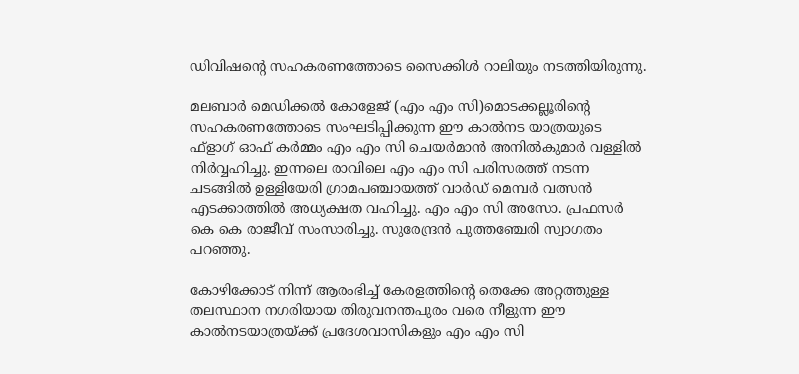ഡിവിഷന്റെ സഹകരണത്തോടെ സൈക്കിള്‍ റാലിയും നടത്തിയിരുന്നു.

മലബാര്‍ മെഡിക്കല്‍ കോളേജ് (എം എം സി)മൊടക്കല്ലൂരിന്റെ സഹകരണത്തോടെ സംഘടിപ്പിക്കുന്ന ഈ കാല്‍നട യാത്രയുടെ ഫ്‌ളാഗ് ഓഫ് കര്‍മ്മം എം എം സി ചെയര്‍മാന്‍ അനില്‍കുമാര്‍ വള്ളില്‍ നിര്‍വ്വഹിച്ചു. ഇന്നലെ രാവിലെ എം എം സി പരിസരത്ത് നടന്ന ചടങ്ങില്‍ ഉള്ളിയേരി ഗ്രാമപഞ്ചായത്ത് വാര്‍ഡ് മെമ്പര്‍ വത്സന്‍ എടക്കാത്തില്‍ അധ്യക്ഷത വഹിച്ചു. എം എം സി അസോ. പ്രഫസര്‍ കെ കെ രാജീവ് സംസാരിച്ചു. സുരേന്ദ്രന്‍ പുത്തഞ്ചേരി സ്വാഗതം പറഞ്ഞു.

കോഴിക്കോട് നിന്ന് ആരംഭിച്ച് കേരളത്തിന്റെ തെക്കേ അറ്റത്തുള്ള തലസ്ഥാന നഗരിയായ തിരുവനന്തപുരം വരെ നീളുന്ന ഈ കാല്‍നടയാത്രയ്ക്ക് പ്രദേശവാസികളും എം എം സി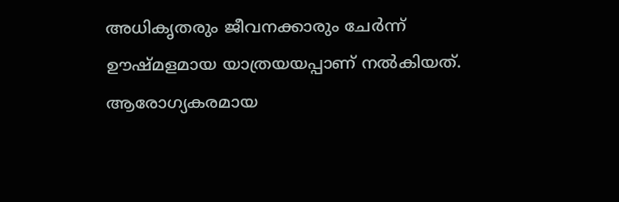അധികൃതരും ജീവനക്കാരും ചേര്‍ന്ന് ഊഷ്മളമായ യാത്രയയപ്പാണ് നല്‍കിയത്. ആരോഗ്യകരമായ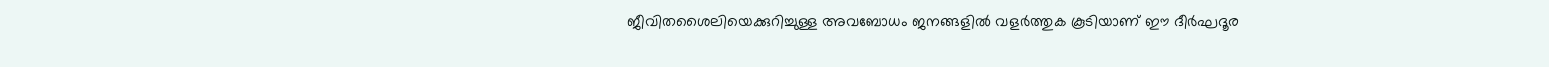ജീവിതശൈലിയെക്കുറിച്ചുള്ള അവബോധം ജനങ്ങളില്‍ വളര്‍ത്തുക കൂടിയാണ് ഈ ദീര്‍ഘദൂര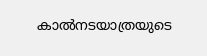കാല്‍നടയാത്രയുടെ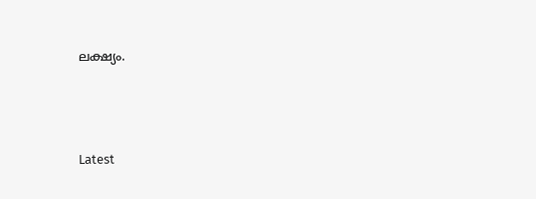ലക്ഷ്യം.





Latest